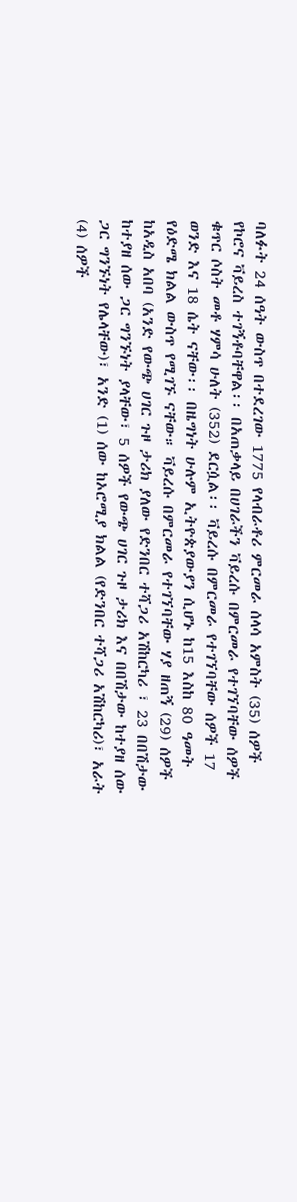ባለፉት 24 ሰዓት ውስጥ በተደረገው 1775 የላብራቶሪ ምርመራ ሰላሳ አምስት (35) ሰዎች የኮሮና ቫይረስ ተገኝቶባቸዋል፡፡ በአጠቃላይ በሀገራችን ቫይረሱ በምርመራ የተገኘባቸው ሰዎች ቁጥር ሶስት መቶ ሃምሳ ሁለት (352) ደርሷል፡፡ ቫይረሱ በምርመራ የተገኘባቸው ሰዎች 17 ወንድ እና 18 ሴት ናቸው፡፡ በዜግነት ሁሉም ኢትዮጵያውያን ሲሆኑ ከ15 እስከ 80 ዓመት የዕድሜ ክልል ውስጥ የሚገኙ ናቸው። ቫይረሱ በምርመራ የተገኘባቸው ሃያ ዘጠኝ (29) ሰዎች ከአዲስ አበባ (አንድ የውጭ ሀገር ጉዞ ታሪክ ያለው የድንበር ተሻጋሪ አሽከርካሪ ፣ 23 በበሽታው ከተያዘ ሰው ጋር ግንኙነት ያላቸው፣ 5 ሰዎች የውጭ ሀገር ጉዞ ታሪክ እና በበሽታው ከተያዘ ሰው ጋር ግንኙነት የሌላቸው)፣ አንድ (1) ሰው ከኦሮሚያ ክልል (የድንበር ተሻጋሪ አሽከርካሪ)፣ አራት (4) ሰዎች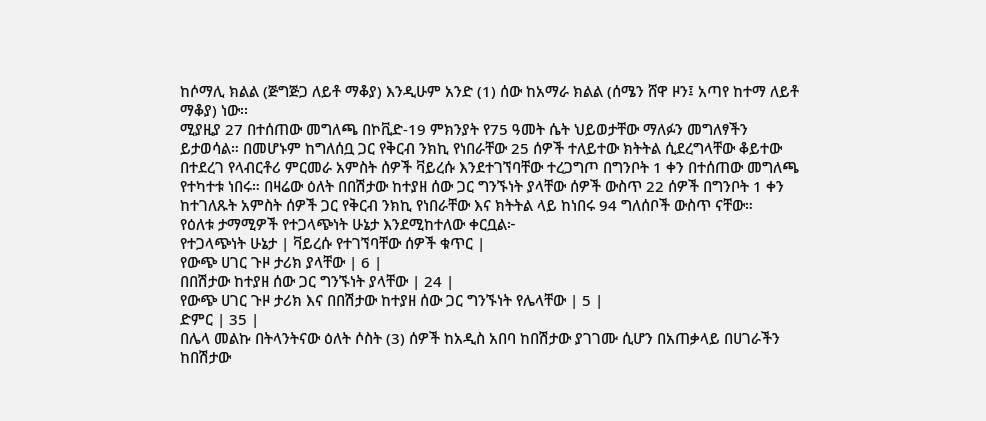ከሶማሊ ክልል (ጅግጅጋ ለይቶ ማቆያ) እንዲሁም አንድ (1) ሰው ከአማራ ክልል (ሰሜን ሸዋ ዞን፤ አጣየ ከተማ ለይቶ ማቆያ) ነው፡፡
ሚያዚያ 27 በተሰጠው መግለጫ በኮቪድ-19 ምክንያት የ75 ዓመት ሴት ህይወታቸው ማለፉን መግለፃችን ይታወሳል። በመሆኑም ከግለሰቧ ጋር የቅርብ ንክኪ የነበራቸው 25 ሰዎች ተለይተው ክትትል ሲደረግላቸው ቆይተው በተደረገ የላብርቶሪ ምርመራ አምስት ሰዎች ቫይረሱ እንደተገኘባቸው ተረጋግጦ በግንቦት 1 ቀን በተሰጠው መግለጫ የተካተቱ ነበሩ። በዛሬው ዕለት በበሽታው ከተያዘ ሰው ጋር ግንኙነት ያላቸው ሰዎች ውስጥ 22 ሰዎች በግንቦት 1 ቀን ከተገለጹት አምስት ሰዎች ጋር የቅርብ ንክኪ የነበራቸው እና ክትትል ላይ ከነበሩ 94 ግለሰቦች ውስጥ ናቸው።
የዕለቱ ታማሚዎች የተጋላጭነት ሁኔታ እንደሚከተለው ቀርቧል፦
የተጋላጭነት ሁኔታ | ቫይረሱ የተገኘባቸው ሰዎች ቁጥር |
የውጭ ሀገር ጉዞ ታሪክ ያላቸው | 6 |
በበሽታው ከተያዘ ሰው ጋር ግንኙነት ያላቸው | 24 |
የውጭ ሀገር ጉዞ ታሪክ እና በበሽታው ከተያዘ ሰው ጋር ግንኙነት የሌላቸው | 5 |
ድምር | 35 |
በሌላ መልኩ በትላንትናው ዕለት ሶስት (3) ሰዎች ከአዲስ አበባ ከበሽታው ያገገሙ ሲሆን በአጠቃላይ በሀገራችን ከበሽታው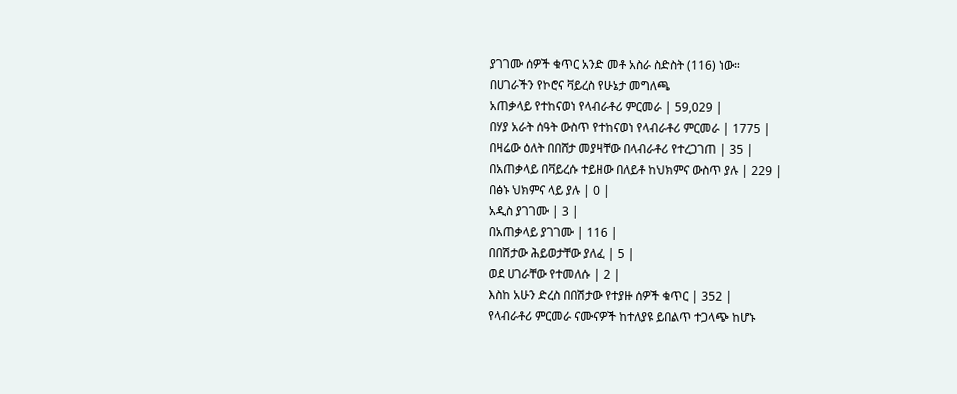ያገገሙ ሰዎች ቁጥር አንድ መቶ አስራ ስድስት (116) ነው።
በሀገራችን የኮሮና ቫይረስ የሁኔታ መግለጫ
አጠቃላይ የተከናወነ የላብራቶሪ ምርመራ | 59,029 |
በሃያ አራት ሰዓት ውስጥ የተከናወነ የላብራቶሪ ምርመራ | 1775 |
በዛሬው ዕለት በበሸታ መያዛቸው በላብራቶሪ የተረጋገጠ | 35 |
በአጠቃላይ በቫይረሱ ተይዘው በለይቶ ከህክምና ውስጥ ያሉ | 229 |
በፅኑ ህክምና ላይ ያሉ | 0 |
አዲስ ያገገሙ | 3 |
በአጠቃላይ ያገገሙ | 116 |
በበሽታው ሕይወታቸው ያለፈ | 5 |
ወደ ሀገራቸው የተመለሱ | 2 |
እስከ አሁን ድረስ በበሽታው የተያዙ ሰዎች ቁጥር | 352 |
የላብራቶሪ ምርመራ ናሙናዎች ከተለያዩ ይበልጥ ተጋላጭ ከሆኑ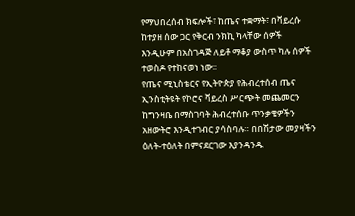የማህበረሰብ ክፍሎች፣ ከጤና ተቋማት፣ በቫይረሱ ከተያዘ ሰው ጋር የቅርብ ንክኪ ካላቸው ሰዎች እንዲሁም በአስገዳጅ ለይቶ ማቆያ ውስጥ ካሉ ሰዎች ተወስዶ የተከናወነ ነው፡፡
የጤና ሚኒስቴርና የኢትዮጵያ የሕብረተሰብ ጤና ኢንስቲትዩት የኮሮና ቫይረስ ሥርጭት መጨመርን ከግንዛቤ በማስገባት ሕብረተሰቡ ጥንቃቄዎችን አዘውትሮ እንዲተገብር ያሳስባሉ። በበሽታው መያዛችን ዕለት-ተዕለት በምናደርገው እያንዳንዱ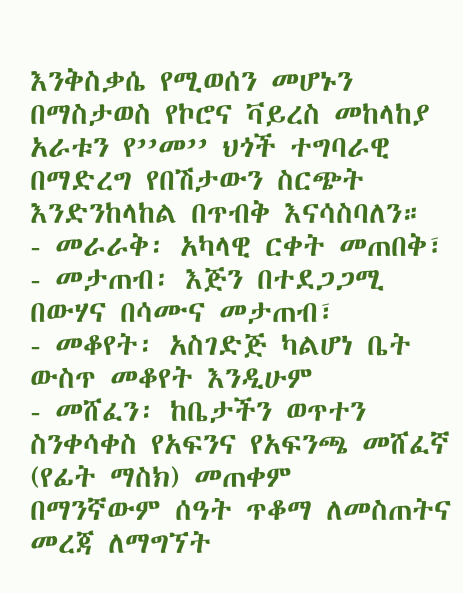እንቅስቃሴ የሚወሰን መሆኑን በማስታወስ የኮሮና ቫይረስ መከላከያ አራቱን የ’’መ’’ ህጎች ተግባራዊ በማድረግ የበሽታውን ስርጭት እንድንከላከል በጥብቅ እናሳስባለን።
- መራራቅ፡ አካላዊ ርቀት መጠበቅ፣
- መታጠብ፡ እጅን በተደጋጋሚ በውሃና በሳሙና መታጠብ፣
- መቆየት፡ አስገድጅ ካልሆነ ቤት ውስጥ መቆየት እንዲሁም
- መሸፈን፡ ከቤታችን ወጥተን ስንቀሳቀስ የአፍንና የአፍንጫ መሸፈኛ (የፊት ማስክ) መጠቀም
በማንኛውም ሰዓት ጥቆማ ለመስጠትና መረጃ ለማግኘት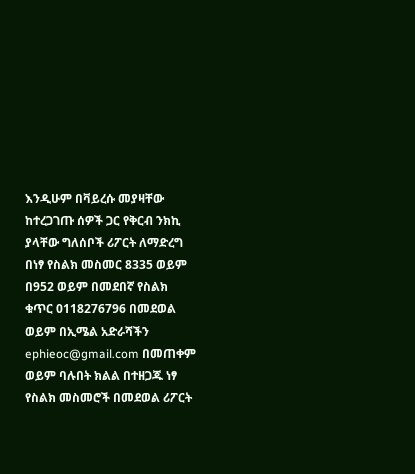እንዲሁም በቫይረሱ መያዛቸው ከተረጋገጡ ሰዎች ጋር የቅርብ ንክኪ ያላቸው ግለሰቦች ሪፖርት ለማድረግ በነፃ የስልክ መስመር 8335 ወይም በ952 ወይም በመደበኛ የስልክ ቁጥር 0118276796 በመደወል ወይም በኢሜል አድራሻችን ephieoc@gmail.com በመጠቀም ወይም ባሉበት ክልል በተዘጋጁ ነፃ የስልክ መስመሮች በመደወል ሪፖርት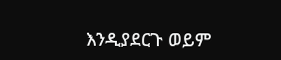እንዲያደርጉ ወይም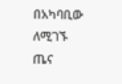በአካባቢው ለሚገኙ ጤና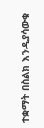ተቋማት በስልክ እንዲያሳውቁ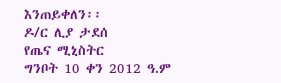እንጠይቀለን፡፡
ዶ/ር ሊያ ታደሰ
የጤና ሚኒስትር
ግንቦት 10 ቀን 2012 ዓ.ም